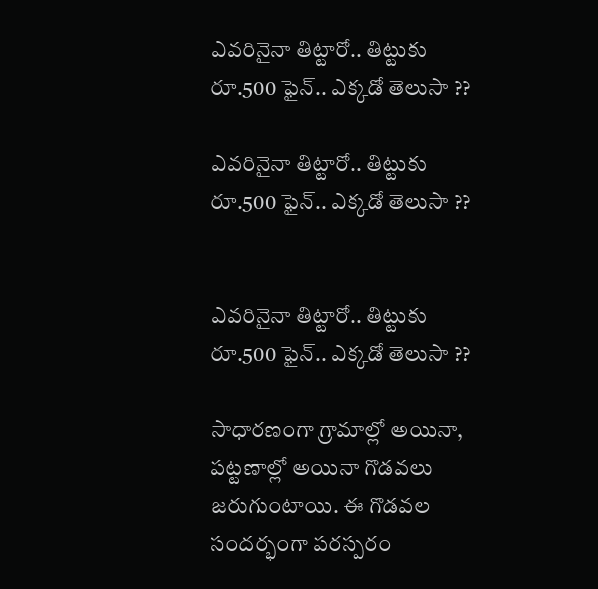ఎవరినైనా తిట్టారో.. తిట్టుకు రూ.500 ఫైన్‌.. ఎక్కడో తెలుసా ??

ఎవరినైనా తిట్టారో.. తిట్టుకు రూ.500 ఫైన్‌.. ఎక్కడో తెలుసా ??


ఎవరినైనా తిట్టారో.. తిట్టుకు రూ.500 ఫైన్‌.. ఎక్కడో తెలుసా ??

సాధారణంగా గ్రామాల్లో అయినా, పట్టణాల్లో అయినా గొడవలు జరుగుంటాయి. ఈ గొడవల సందర్భంగా పరస్పరం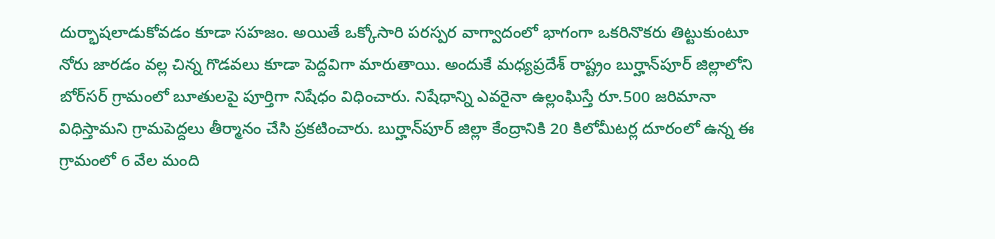దుర్భాషలాడుకోవడం కూడా సహజం. అయితే ఒక్కోసారి పరస్పర వాగ్వాదంలో భాగంగా ఒకరినొకరు తిట్టుకుంటూ నోరు జారడం వల్ల చిన్న గొడవలు కూడా పెద్దవిగా మారుతాయి. అందుకే మధ్యప్రదేశ్‌ రాష్ట్రం బుర్హాన్‌పూర్‌ జిల్లాలోని బోర్‌సర్‌ గ్రామంలో బూతులపై పూర్తిగా నిషేధం విధించారు. నిషేధాన్ని ఎవరైనా ఉల్లంఘిస్తే రూ.500 జరిమానా విధిస్తామని గ్రామపెద్దలు తీర్మానం చేసి ప్రకటించారు. బుర్హాన్‌పూర్‌ జిల్లా కేంద్రానికి 20 కిలోమీటర్ల దూరంలో ఉన్న ఈ గ్రామంలో 6 వేల మంది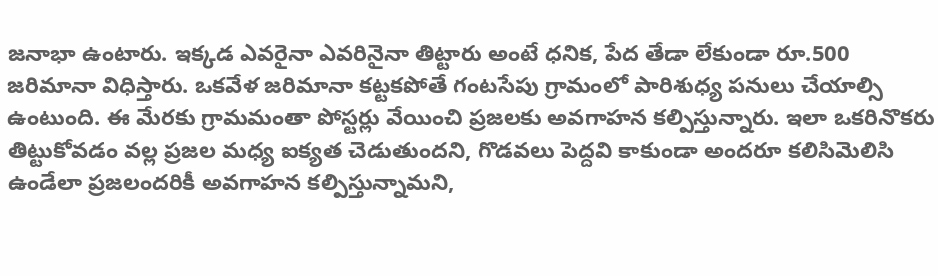జనాభా ఉంటారు. ఇక్కడ ఎవరైనా ఎవరినైనా తిట్టారు అంటే ధనిక, పేద తేడా లేకుండా రూ.500 జరిమానా విధిస్తారు. ఒకవేళ జరిమానా కట్టకపోతే గంటసేపు గ్రామంలో పారిశుధ్య పనులు చేయాల్సి ఉంటుంది. ఈ మేరకు గ్రామమంతా పోస్టర్లు వేయించి ప్రజలకు అవగాహన కల్పిస్తున్నారు. ఇలా ఒకరినొకరు తిట్టుకోవడం వల్ల ప్రజల మధ్య ఐక్యత చెడుతుందని, గొడవలు పెద్దవి కాకుండా అందరూ కలిసిమెలిసి ఉండేలా ప్రజలందరికీ అవగాహన కల్పిస్తున్నామని,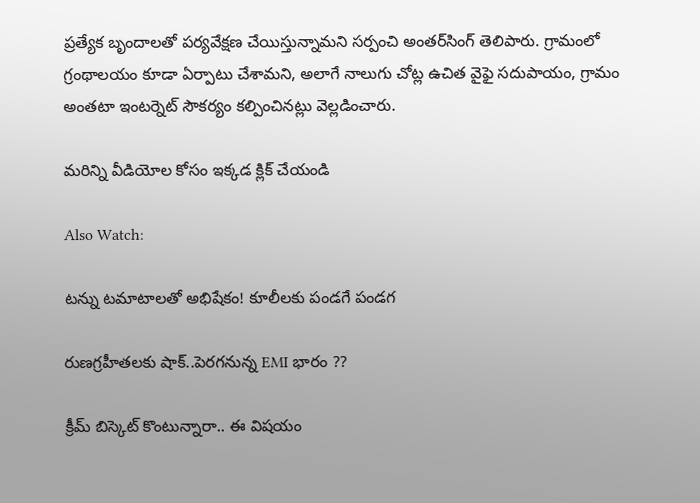ప్రత్యేక బృందాలతో పర్యవేక్షణ చేయిస్తున్నామని సర్పంచి అంతర్‌సింగ్‌ తెలిపారు. గ్రామంలో గ్రంథాలయం కూడా ఏర్పాటు చేశామని, అలాగే నాలుగు చోట్ల ఉచిత వైఫై సదుపాయం, గ్రామం అంతటా ఇంటర్నెట్‌ సౌకర్యం కల్పించినట్లు వెల్లడించారు.

మరిన్ని వీడియోల కోసం ఇక్కడ క్లిక్ చేయండి

Also Watch:

టన్ను టమాటాలతో అభిషేకం! కూలీలకు పండగే పండగ

రుణగ్రహీతలకు షాక్..పెరగనున్న EMI భారం ??

క్రీమ్ బిస్కెట్ కొంటున్నారా.. ఈ విషయం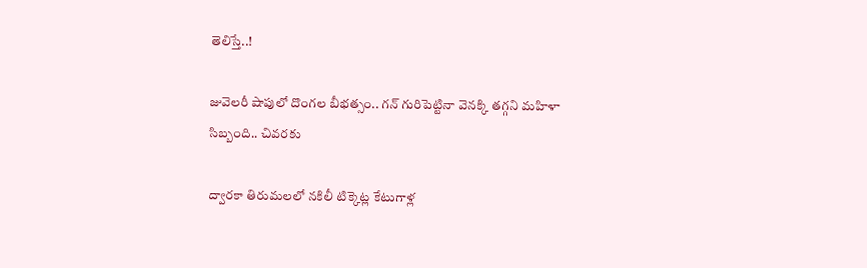తెలిస్తే..!

జువెలరీ షాపులో దొంగల బీభత్సం.. గన్‌ గురిపెట్టినా వెనక్కి తగ్గని మహిళా సిబ్బంది.. చివరకు

ద్వారకా తిరుమలలో నకిలీ టిక్కెట్ల కేటుగాళ్ల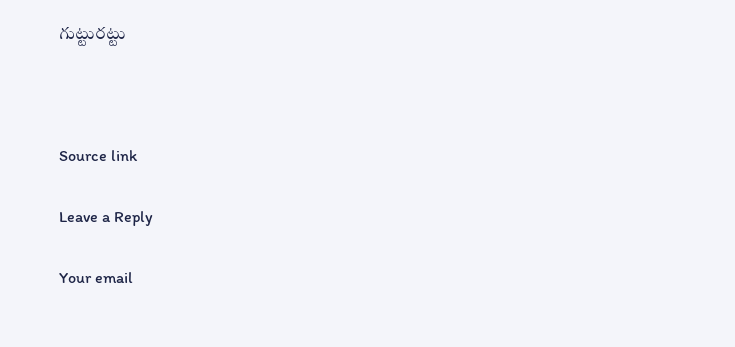గుట్టురట్టు



Source link

Leave a Reply

Your email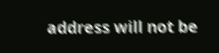address will not be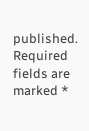published. Required fields are marked *